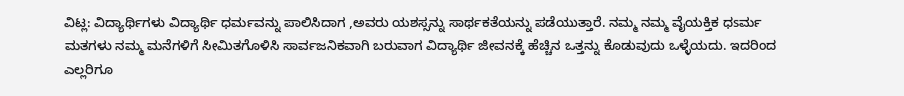ವಿಟ್ಲ: ವಿದ್ಯಾರ್ಥಿಗಳು ವಿದ್ಯಾರ್ಥಿ ಧರ್ಮವನ್ನು ಪಾಲಿಸಿದಾಗ ,ಅವರು ಯಶಸ್ಸನ್ನು ಸಾರ್ಥಕತೆಯನ್ನು ಪಡೆಯುತ್ತಾರೆ. ನಮ್ಮ ನಮ್ಮ ವೈಯಕ್ತಿಕ ಧsರ್ಮ ಮತಗಳು ನಮ್ಮ ಮನೆಗಳಿಗೆ ಸೀಮಿತಗೊಳಿಸಿ ಸಾರ್ವಜನಿಕವಾಗಿ ಬರುವಾಗ ವಿದ್ಯಾರ್ಥಿ ಜೀವನಕ್ಕೆ ಹೆಚ್ಚಿನ ಒತ್ತನ್ನು ಕೊಡುವುದು ಒಳ್ಳೆಯದು. ಇದರಿಂದ ಎಲ್ಲರಿಗೂ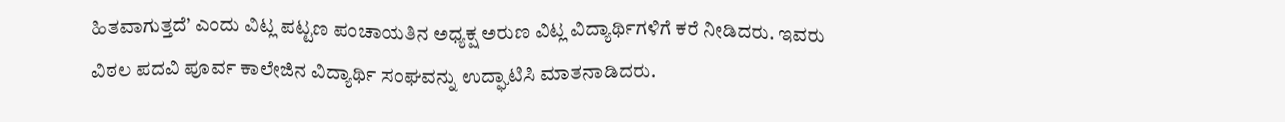ಹಿತವಾಗುತ್ತದೆ’ ಎಂದು ವಿಟ್ಲ ಪಟ್ಟಣ ಪಂಚಾಯತಿನ ಅಧ್ಯಕ್ಷ ಅರುಣ ವಿಟ್ಲ ವಿದ್ಯಾರ್ಥಿಗಳಿಗೆ ಕರೆ ನೀಡಿದರು. ಇವರು ವಿಠಲ ಪದವಿ ಪೂರ್ವ ಕಾಲೇಜಿನ ವಿದ್ಯಾರ್ಥಿ ಸಂಘವನ್ನು ಉದ್ಘಾಟಿಸಿ ಮಾತನಾಡಿದರು.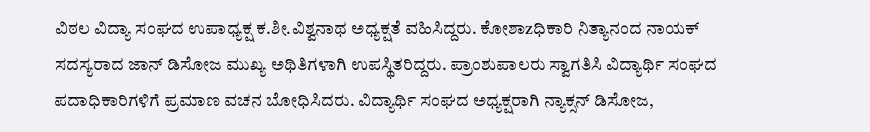ವಿಠಲ ವಿದ್ಯಾ ಸಂಘದ ಉಪಾಧ್ಯಕ್ಷ ಕ.ಶೀ.ವಿಶ್ವನಾಥ ಅಧ್ಯಕ್ಷತೆ ವಹಿಸಿದ್ದರು. ಕೋಶಾzಧಿಕಾರಿ ನಿತ್ಯಾನಂದ ನಾಯಕ್ ಸದಸ್ಯರಾದ ಜಾನ್ ಡಿಸೋಜ ಮುಖ್ಯ ಅಥಿತಿಗಳಾಗಿ ಉಪಸ್ಥಿತರಿದ್ದರು. ಪ್ರಾಂಶುಪಾಲರು ಸ್ವಾಗತಿಸಿ ವಿದ್ಯಾರ್ಥಿ ಸಂಘದ ಪದಾಧಿಕಾರಿಗಳಿಗೆ ಪ್ರಮಾಣ ವಚನ ಬೋಧಿಸಿದರು. ವಿದ್ಯಾರ್ಥಿ ಸಂಘದ ಅಧ್ಯಕ್ಷರಾಗಿ ನ್ಯಾಕ್ಸನ್ ಡಿಸೋಜ,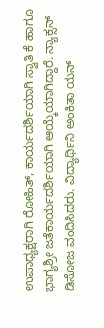ಉಪಾಧ್ಯಕ್ಷರಾಗಿ ರೋಹಿತ್, ಕಾರ್ಯದರ್ಶಿಯಾಗಿ ಸ್ವಾತಿ ಕೆ ಹಾಗೂ ಭಾಗ್ಯಶ್ರೀ ಜತೆಕಾರ್ಯದರ್ಶಿಯಾಗಿ ಆಯ್ಕೆಯಾಗಿದ್ದಾರೆ. ನ್ಯಾಕ್ಸನ್ ಡಿಸೋಜ ವಂದಿಸಿದರು. ವಿದ್ಯಾರ್ಥಿನಿ ಅಂಕಿತಾ ಯನ್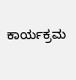ಕಾರ್ಯಕ್ರಮ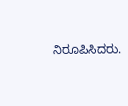ನಿರೂಪಿಸಿದರು.